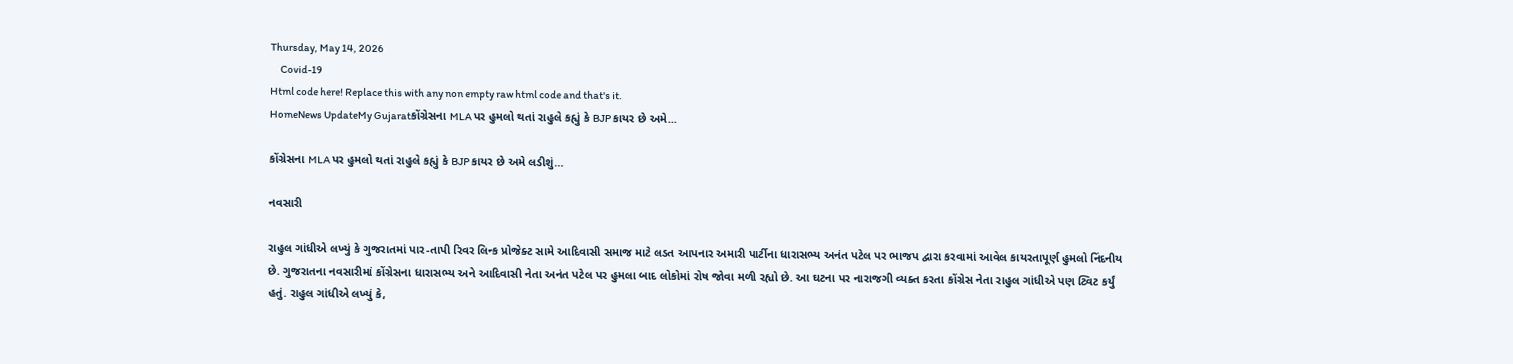Thursday, May 14, 2026
     Covid-19
Html code here! Replace this with any non empty raw html code and that's it.
HomeNews UpdateMy Gujaratકોંગ્રેસના MLA પર હુમલો થતાં રાહુલે કહ્યું કે BJP કાયર છે અમે...

કોંગ્રેસના MLA પર હુમલો થતાં રાહુલે કહ્યું કે BJP કાયર છે અમે લડીશું…

નવસારી

રાહુલ ગાંધીએ લખ્યું કે ગુજરાતમાં પાર-તાપી રિવર લિન્ક પ્રોજેક્ટ સામે આદિવાસી સમાજ માટે લડત આપનાર અમારી પાર્ટીના ધારાસભ્ય અનંત પટેલ પર ભાજપ દ્વારા કરવામાં આવેલ કાયરતાપૂર્ણ હુમલો નિંદનીય છે. ગુજરાતના નવસારીમાં કોંગ્રેસના ધારાસભ્ય અને આદિવાસી નેતા અનંત પટેલ પર હુમલા બાદ લોકોમાં રોષ જોવા મળી રહ્યો છે. આ ઘટના પર નારાજગી વ્યક્ત કરતા કોંગ્રેસ નેતા રાહુલ ગાંધીએ પણ ટ્વિટ કર્યું હતું. રાહુલ ગાંધીએ લખ્યું કે,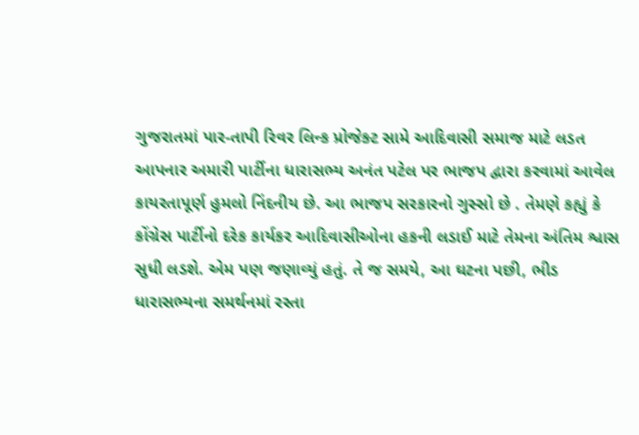ગુજરાતમાં પાર-તાપી રિવર લિન્ક પ્રોજેક્ટ સામે આદિવાસી સમાજ માટે લડત આપનાર અમારી પાર્ટીના ધારાસભ્ય અનંત પટેલ પર ભાજપ દ્વારા કરવામાં આવેલ કાયરતાપૂર્ણ હુમલો નિંદનીય છે. આ ભાજપ સરકારનો ગુસ્સો છે . તેમણે કહ્યું કે કોંગ્રેસ પાર્ટીનો દરેક કાર્યકર આદિવાસીઓના હકની લડાઈ માટે તેમના અંતિમ શ્વાસ સુધી લડશે. એમ પણ જણાવ્યું હતું. તે જ સમયે, આ ઘટના પછી, ભીડ ધારાસભ્યના સમર્થનમાં રસ્તા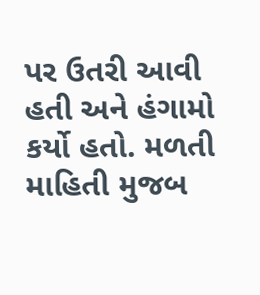પર ઉતરી આવી હતી અને હંગામો કર્યો હતો. મળતી માહિતી મુજબ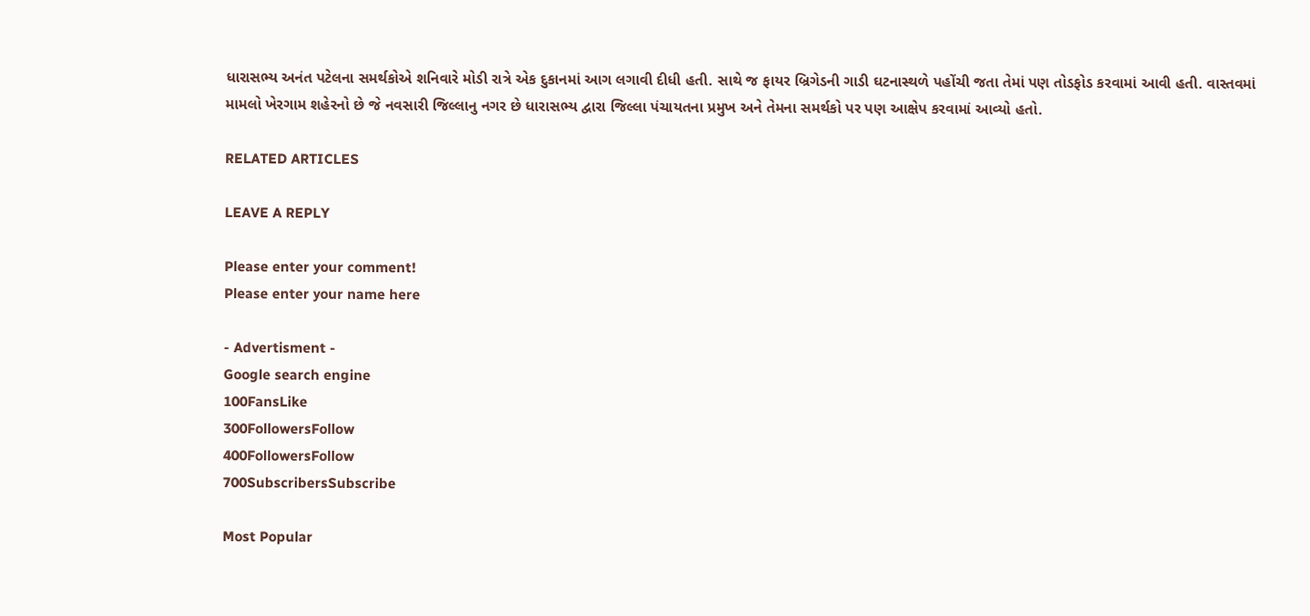ધારાસભ્ય અનંત પટેલના સમર્થકોએ શનિવારે મોડી રાત્રે એક દુકાનમાં આગ લગાવી દીધી હતી. સાથે જ ફાયર બ્રિગેડની ગાડી ઘટનાસ્થળે પહોંચી જતા તેમાં પણ તોડફોડ કરવામાં આવી હતી. વાસ્તવમાં મામલો ખેરગામ શહેરનો છે જે નવસારી જિલ્લાનુ નગર છે ધારાસભ્ય દ્વારા જિલ્લા પંચાયતના પ્રમુખ અને તેમના સમર્થકો પર પણ આક્ષેપ કરવામાં આવ્યો હતો.

RELATED ARTICLES

LEAVE A REPLY

Please enter your comment!
Please enter your name here

- Advertisment -
Google search engine
100FansLike
300FollowersFollow
400FollowersFollow
700SubscribersSubscribe

Most Popular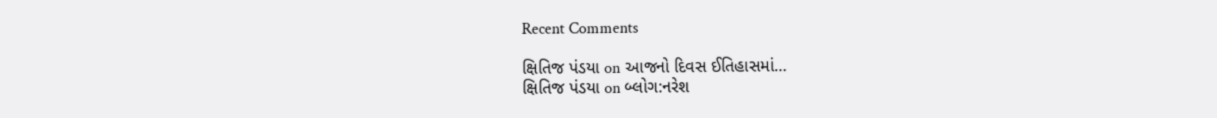Recent Comments

ક્ષિતિજ પંડયા on આજનો દિવસ ઈતિહાસમાં…
ક્ષિતિજ પંડયા on બ્લોગ:નરેશ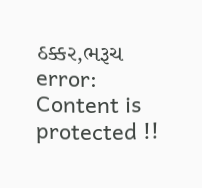ઠક્કર,ભરૂચ
error: Content is protected !!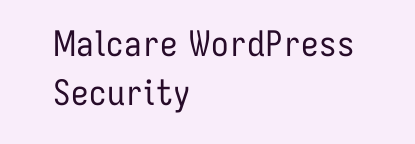Malcare WordPress Security